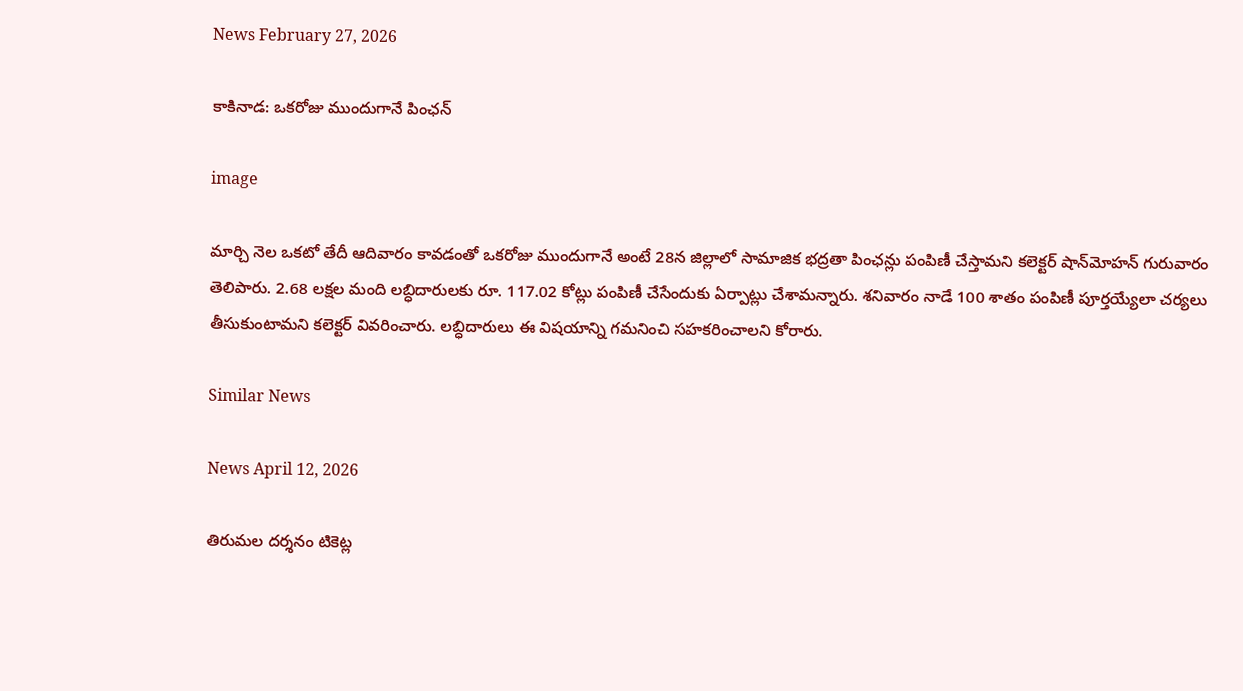News February 27, 2026

కాకినాడ: ఒకరోజు ముందుగానే పింఛన్

image

మార్చి నెల ఒకటో తేదీ ఆదివారం కావడంతో ఒకరోజు ముందుగానే అంటే 28న జిల్లాలో సామాజిక భద్రతా పింఛన్లు పంపిణీ చేస్తామని కలెక్టర్ షాన్‌మోహన్ గురువారం తెలిపారు. 2.68 లక్షల మంది లబ్ధిదారులకు రూ. 117.02 కోట్లు పంపిణీ చేసేందుకు ఏర్పాట్లు చేశామన్నారు. శనివారం నాడే 100 శాతం పంపిణీ పూర్తయ్యేలా చర్యలు తీసుకుంటామని కలెక్టర్ వివరించారు. లబ్ధిదారులు ఈ విషయాన్ని గమనించి సహకరించాలని కోరారు.

Similar News

News April 12, 2026

తిరుమల దర్శనం టికెట్ల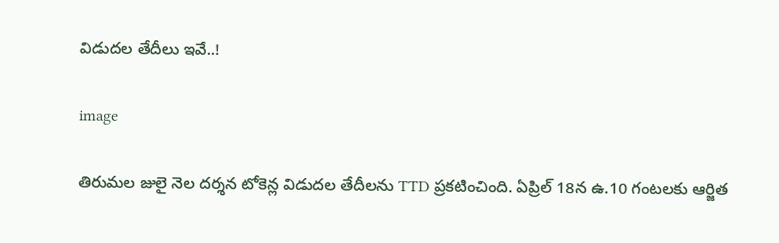విడుదల తేదీలు ఇవే..!

image

తిరుమల జులై నెల దర్శన టోకెన్ల విడుదల తేదీలను TTD ప్రకటించింది. ఏప్రిల్ 18న ఉ.10 గంటలకు ఆర్జిత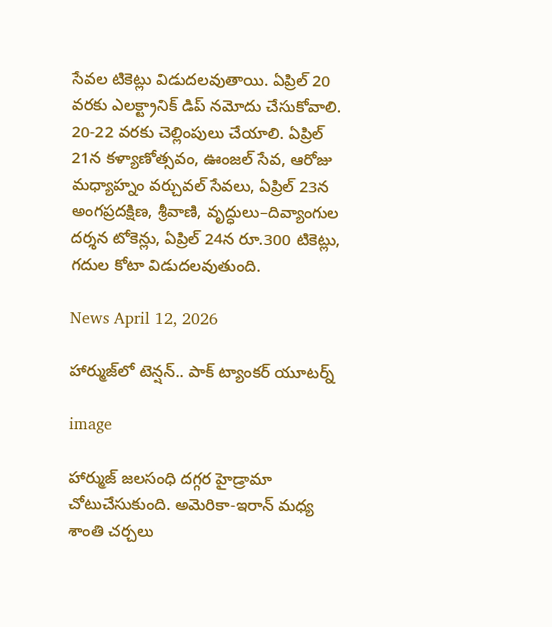సేవల టికెట్లు విడుదలవుతాయి. ఏప్రిల్ 20 వరకు ఎలక్ట్రానిక్ డిప్‌ నమోదు చేసుకోవాలి. 20-22 వరకు చెల్లింపులు చేయాలి. ఏప్రిల్ 21న కళ్యాణోత్సవం, ఊంజల్ సేవ, ఆరోజు మధ్యాహ్నం వర్చువల్ సేవలు, ఏప్రిల్ 23న అంగప్రదక్షిణ, శ్రీవాణి, వృద్ధులు–దివ్యాంగుల దర్శన టోకెన్లు, ఏప్రిల్ 24న రూ.300 టికెట్లు, గదుల కోటా విడుదలవుతుంది.

News April 12, 2026

హార్ముజ్‌లో టెన్షన్.. పాక్ ట్యాంకర్ యూటర్న్

image

హార్ముజ్ జలసంధి దగ్గర హైడ్రామా చోటుచేసుకుంది. అమెరికా-ఇరాన్ మధ్య శాంతి చర్చలు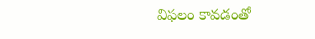విఫలం కావడంతో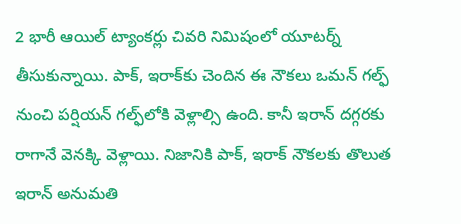2 భారీ ఆయిల్ ట్యాంకర్లు చివరి నిమిషంలో యూటర్న్ తీసుకున్నాయి. పాక్, ఇరాక్‌కు చెందిన ఈ నౌకలు ఒమన్ గల్ఫ్ నుంచి పర్షియన్ గల్ఫ్‌లోకి వెళ్లాల్సి ఉంది. కానీ ఇరాన్ దగ్గరకు రాగానే వెనక్కి వెళ్లాయి. నిజానికి పాక్, ఇరాక్ నౌకలకు తొలుత ఇరాన్ అనుమతి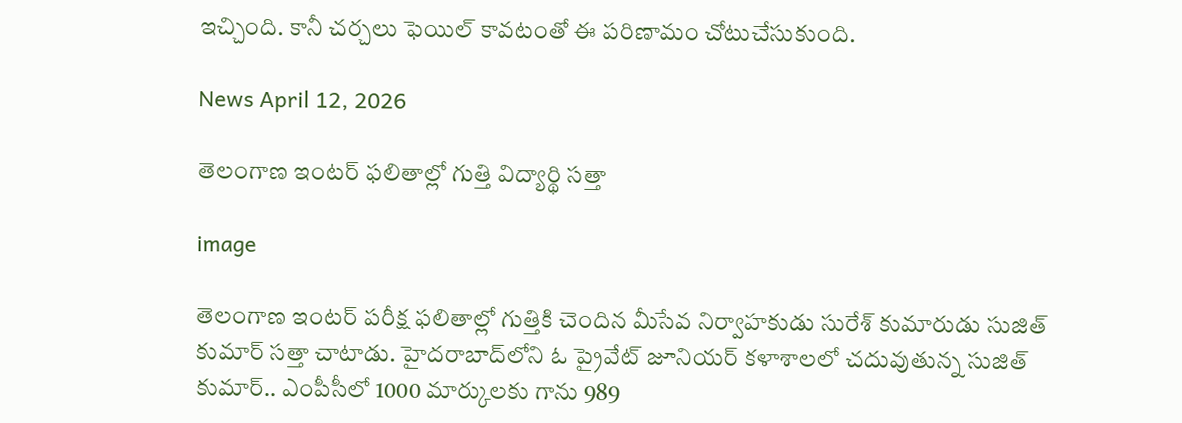ఇచ్చింది. కానీ చర్చలు ఫెయిల్ కావటంతో ఈ పరిణామం చోటుచేసుకుంది.

News April 12, 2026

తెలంగాణ ఇంటర్ ఫలితాల్లో గుత్తి విద్యార్థి సత్తా

image

తెలంగాణ ఇంటర్ పరీక్ష ఫలితాల్లో గుత్తికి చెందిన మీసేవ నిర్వాహకుడు సురేశ్ కుమారుడు సుజిత్ కుమార్ సత్తా చాటాడు. హైదరాబాద్‌లోని ఓ ప్రైవేట్ జూనియర్ కళాశాలలో చదువుతున్న సుజిత్ కుమార్.. ఎంపీసీలో 1000 మార్కులకు గాను 989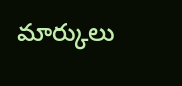మార్కులు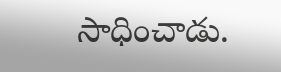సాధించాడు.